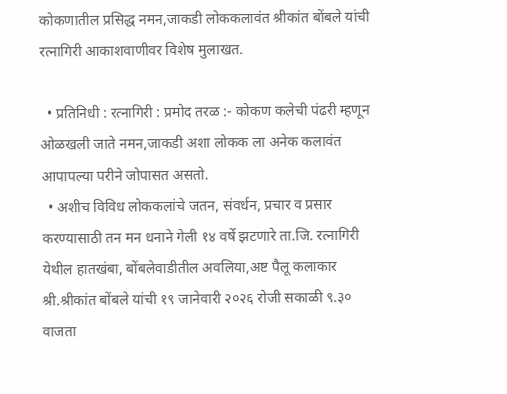कोकणातील प्रसिद्ध नमन,जाकडी लोककलावंत श्रीकांत बोंबले यांची रत्नागिरी आकाशवाणीवर विशेष मुलाखत.

  • प्रतिनिधी : रत्नागिरी : प्रमोद तरळ :- कोकण कलेची पंढरी म्हणून ओळखली जाते नमन,जाकडी अशा लोकक ला अनेक कलावंत आपापल्या परीने जोपासत असतो.
  • अशीच विविध लोककलांचे जतन, संवर्धन, प्रचार व‌ प्रसार करण्यासाठी तन मन धनाने गेली १४ वर्षे झटणारे ता.जि. रत्नागिरी येथील हातखंबा, बोंबलेवाडीतील अवलिया,अष्ट पैलू कलाकार श्री.श्रीकांत बोंबले यांची १९ जानेवारी २०२६ रोजी सकाळी ९.३० वाजता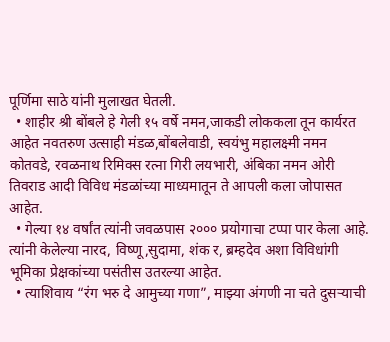पूर्णिमा साठे यांनी मुलाखत घेतली.
  • शाहीर श्री बोंबले हे गेली १५ वर्षे नमन,जाकडी लोककला तून कार्यरत आहेत नवतरुण उत्साही मंडळ,बोंबलेवाडी, स्वयंभु महालक्ष्मी नमन कोतवडे, रवळनाथ रिमिक्स रत्ना गिरी लयभारी, अंबिका नमन ओरी तिवराड आदी विविध मंडळांच्या माध्यमातून ते आपली कला जोपासत आहेत.
  • गेल्या १४ वर्षांत त्यांनी जवळपास २००० प्रयोगाचा टप्पा पार केला आहे. त्यांनी केलेल्या नारद, विष्णू,सुदामा, शंक र, ब्रम्हदेव अशा विविधांगी भूमिका प्रेक्षकांच्या पसंतीस उतरल्या आहेत.
  • त्याशिवाय “रंग भरु दे आमुच्या गणा”, माझ्या अंगणी ना चते दुसऱ्याची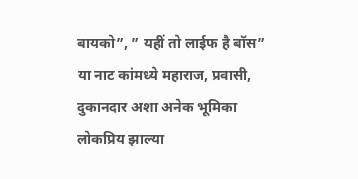बायको”, ” यहीं तो लाईफ है बॉस” या नाट कांमध्ये महाराज, प्रवासी, दुकानदार अशा अनेक भूमिका लोकप्रिय झाल्या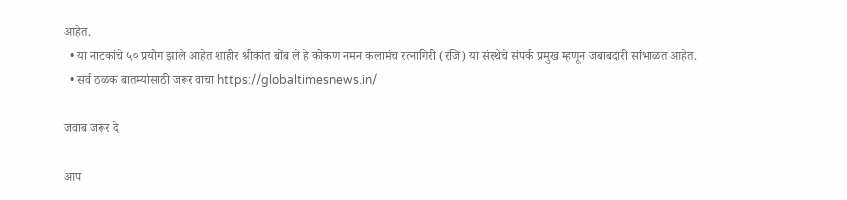आहेत.
  • या नाटकांचे ५० प्रयोग झाले आहेत शाहीर श्रीकांत बोंब ले हे कोकण नमन कलामंच रत्नागिरी (रजि) या संस्थेचे संपर्क प्रमुख म्हणून जबाबदारी सांभाळत आहेत.
  • सर्व ठळक बातम्यांसाठी जरूर वाचा https://globaltimesnews.in/

जवाब जरूर दे

आप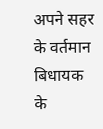अपने सहर के वर्तमान बिधायक के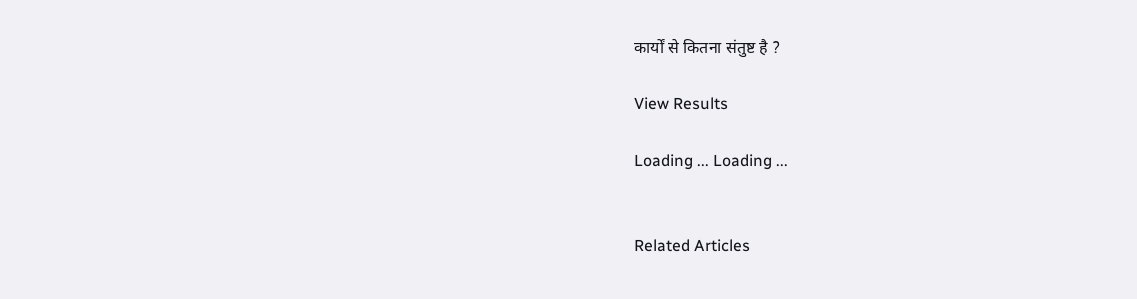कार्यों से कितना संतुष्ट है ?

View Results

Loading ... Loading ...


Related Articles